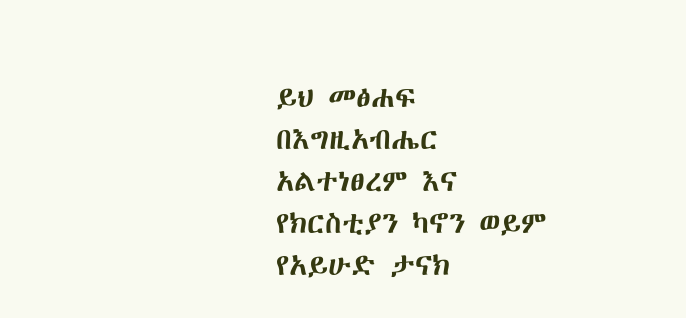ይህ መፅሐፍ በእግዚአብሔር አልተነፀረም እና የክርስቲያን ካኖን ወይም የአይሁድ ታናክ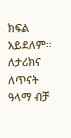ክፍል አይደለም። ለታሪክና ለጥናት ዓላማ ብቻ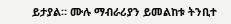ይታያል። ሙሉ ማብራሪያን ይመልከቱ ትንቢተ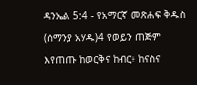ዳንኤል 5:4 - የአማርኛ መጽሐፍ ቅዱስ (ሰማንያ አሃዱ)4 የወይን ጠጅም እየጠጡ ከወርቅና ከብር፥ ከናስና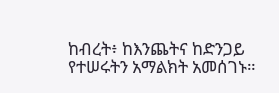ከብረት፥ ከእንጨትና ከድንጋይ የተሠሩትን አማልክት አመሰገኑ።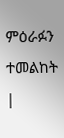ምዕራፉን ተመልከት |